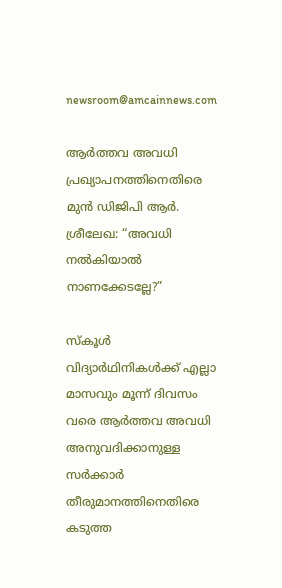newsroom@amcainnews.com

ആർത്തവ അവധി പ്രഖ്യാപനത്തിനെതിരെ മുൻ ഡിജിപി ആർ. ശ്രീലേഖ: “അവധി നൽകിയാൽ നാണക്കേടല്ലേ?”

സ്കൂൾ വിദ്യാർഥിനികൾക്ക് എല്ലാ മാസവും മൂന്ന് ദിവസം വരെ ആർത്തവ അവധി അനുവദിക്കാനുള്ള സർക്കാർ തീരുമാനത്തിനെതിരെ കടുത്ത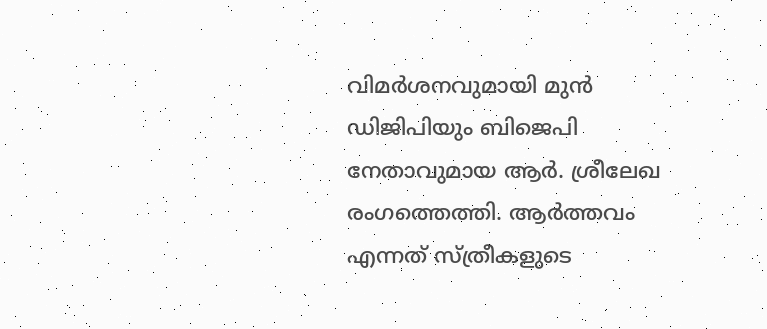വിമർശനവുമായി മുൻ ഡിജിപിയും ബിജെപി നേതാവുമായ ആർ. ശ്രീലേഖ രംഗത്തെത്തി. ആർത്തവം എന്നത് സ്ത്രീകളുടെ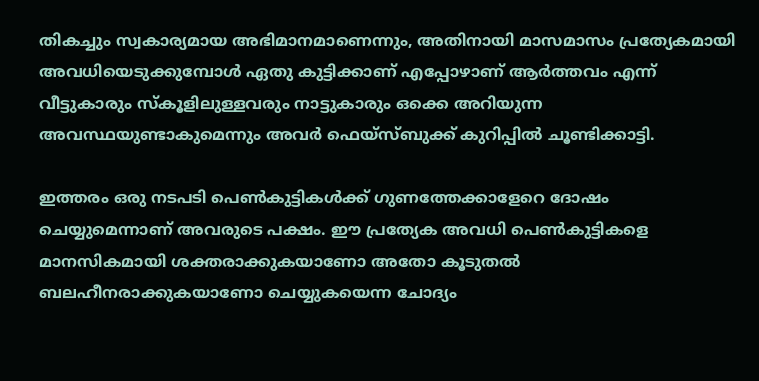തികച്ചും സ്വകാര്യമായ അഭിമാനമാണെന്നും, അതിനായി മാസമാസം പ്രത്യേകമായി അവധിയെടുക്കുമ്പോൾ ഏതു കുട്ടിക്കാണ് എപ്പോഴാണ് ആർത്തവം എന്ന് വീട്ടുകാരും സ്കൂളിലുള്ളവരും നാട്ടുകാരും ഒക്കെ അറിയുന്ന അവസ്ഥയുണ്ടാകുമെന്നും അവർ ഫെയ്സ്ബുക്ക് കുറിപ്പിൽ ചൂണ്ടിക്കാട്ടി.

ഇത്തരം ഒരു നടപടി പെൺകുട്ടികൾക്ക് ഗുണത്തേക്കാളേറെ ദോഷം ചെയ്യുമെന്നാണ് അവരുടെ പക്ഷം. ഈ പ്രത്യേക അവധി പെൺകുട്ടികളെ മാനസികമായി ശക്തരാക്കുകയാണോ അതോ കൂടുതൽ ബലഹീനരാക്കുകയാണോ ചെയ്യുകയെന്ന ചോദ്യം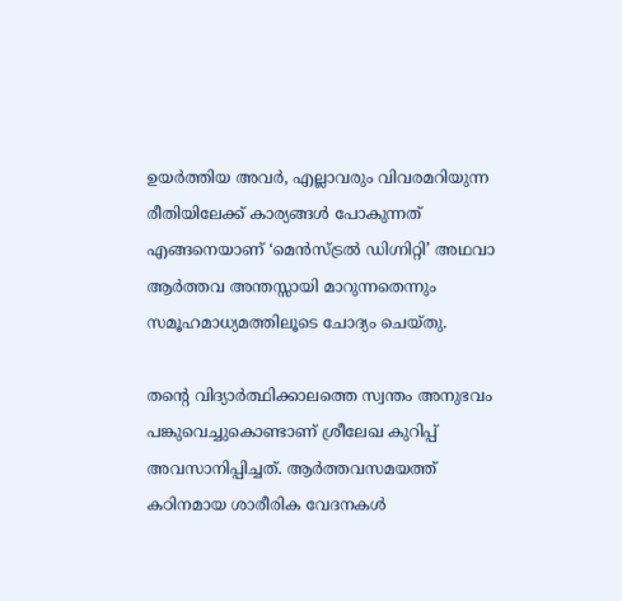ഉയർത്തിയ അവർ, എല്ലാവരും വിവരമറിയുന്ന രീതിയിലേക്ക് കാര്യങ്ങൾ പോകുന്നത് എങ്ങനെയാണ് ‘മെൻസ്ട്രൽ ഡിഗ്നിറ്റി’ അഥവാ ആർത്തവ അന്തസ്സായി മാറുന്നതെന്നും സമൂഹമാധ്യമത്തിലൂടെ ചോദ്യം ചെയ്തു.

തന്റെ വിദ്യാർത്ഥിക്കാലത്തെ സ്വന്തം അനുഭവം പങ്കുവെച്ചുകൊണ്ടാണ് ശ്രീലേഖ കുറിപ്പ് അവസാനിപ്പിച്ചത്. ആർത്തവസമയത്ത് കഠിനമായ ശാരീരിക വേദനകൾ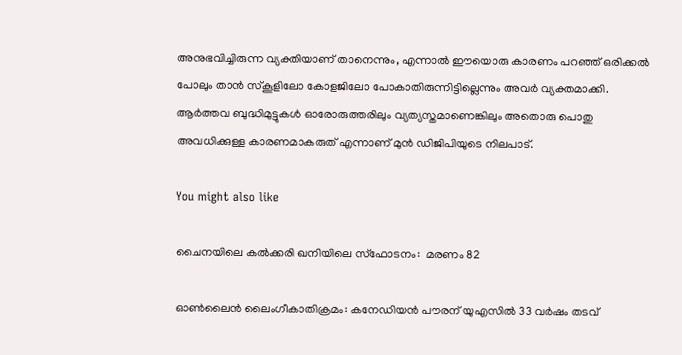അനുഭവിച്ചിരുന്ന വ്യക്തിയാണ് താനെന്നും, എന്നാൽ ഈയൊരു കാരണം പറഞ്ഞ് ഒരിക്കൽ പോലും താൻ സ്കൂളിലോ കോളജിലോ പോകാതിരുന്നിട്ടില്ലെന്നും അവർ വ്യക്തമാക്കി. ആർത്തവ ബുദ്ധിമുട്ടുകൾ ഓരോരുത്തരിലും വ്യത്യസ്തമാണെങ്കിലും അതൊരു പൊതു അവധിക്കുള്ള കാരണമാകരുത് എന്നാണ് മുൻ ഡിജിപിയുടെ നിലപാട്.

You might also like

ചൈനയിലെ കല്‍ക്കരി ഖനിയിലെ സ്‌ഫോടനം:  മരണം 82

ഓൺലൈൻ ലൈംഗീകാതിക്രമം: കനേഡിയൻ പൗരന് യുഎസിൽ 33 വർഷം തടവ്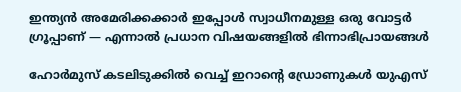ഇന്ത്യൻ അമേരിക്കക്കാർ ഇപ്പോൾ സ്വാധീനമുള്ള ഒരു വോട്ടർ ഗ്രൂപ്പാണ് — എന്നാൽ പ്രധാന വിഷയങ്ങളിൽ ഭിന്നാഭിപ്രായങ്ങൾ

ഹോർമുസ് കടലിടുക്കിൽ വെച്ച് ഇറാന്റെ ഡ്രോണുകൾ യുഎസ്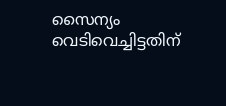സൈന്യം വെടിവെച്ചിട്ടതിന്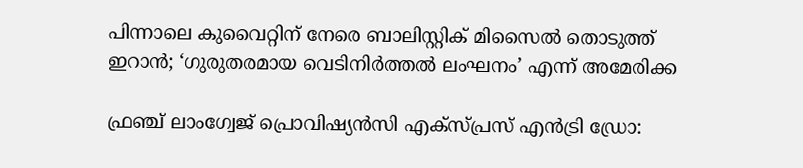പിന്നാലെ കുവൈറ്റിന് നേരെ ബാലിസ്റ്റിക് മിസൈൽ തൊടുത്ത് ഇറാൻ; ‘ഗുരുതരമായ വെടിനിർത്തൽ ലംഘനം’ എന്ന് അമേരിക്ക

ഫ്രഞ്ച് ലാംഗ്വേജ് പ്രൊവിഷ്യൻസി എക്സ്പ്രസ് എൻട്രി ഡ്രോ: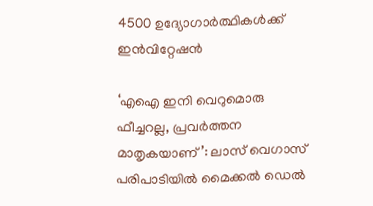4500 ഉദ്യോഗാർത്ഥികൾക്ക് ഇൻവിറ്റേഷൻ

‘എഐ ഇനി വെറുമൊരു ഫീച്ചറല്ല, പ്രവർത്തന മാതൃകയാണ്’: ലാസ് വെഗാസ് പരിപാടിയിൽ മൈക്കൽ ഡെൽ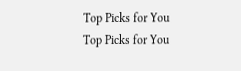Top Picks for You
Top Picks for You